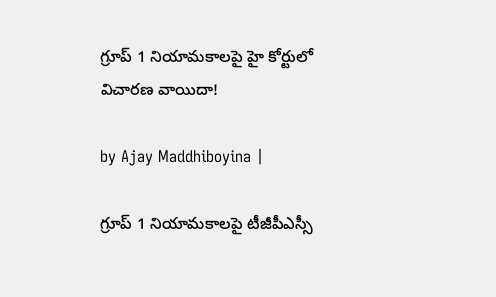గ్రూప్ 1 నియామకాలపై హై కోర్టులో విచారణ వాయిదా!

by Ajay Maddhiboyina |

గ్రూప్ 1 నియామకాలపై టీజీపీఎస్సీ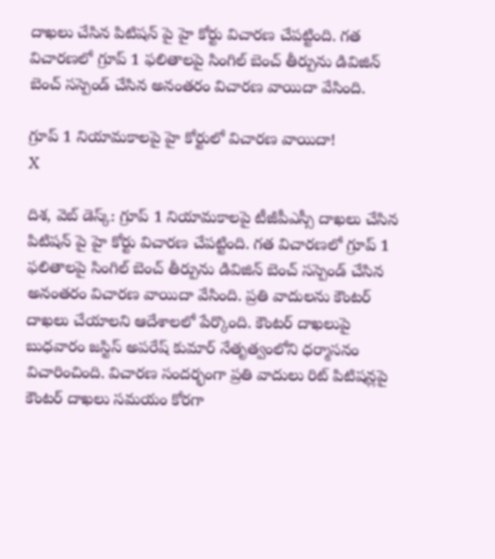దాఖలు చేసిన పిటిషన్ పై హై కోర్టు విచారణ చేపట్టింది. గత విచారణలో గ్రూప్ 1 ఫలితాలపై సింగిల్ బెంచ్ తీర్పును డివిజిన్ బెంచ్ సస్పెండ్ చేసిన అనంతరం విచారణ వాయిదా వేసింది.

గ్రూప్ 1 నియామకాలపై హై కోర్టులో విచారణ వాయిదా!
X

దిశ‌, వెబ్ డెస్క్: గ్రూప్ 1 నియామకాలపై టీజీపీఎస్సీ దాఖలు చేసిన పిటిషన్ పై హై కోర్టు విచారణ చేపట్టింది. గత విచారణలో గ్రూప్ 1 ఫలితాలపై సింగిల్ బెంచ్ తీర్పును డివిజిన్ బెంచ్ సస్పెండ్ చేసిన అనంతరం విచారణ వాయిదా వేసింది. ప్రతి వాదులను కౌంటర్ దాఖలు చేయాలని ఆదేశాలలో పేర్కొంది. కౌంటర్ దాఖలుపై బుధవారం జస్టిస్ అపరేష్ కుమార్ నేతృత్వంలోని ధర్మాసనం విచారించింది. విచారణ సందర్భంగా ప్రతి వాదులు రిట్ పిటిషన్లపై కౌంటర్ దాఖలు సమయం కోరగా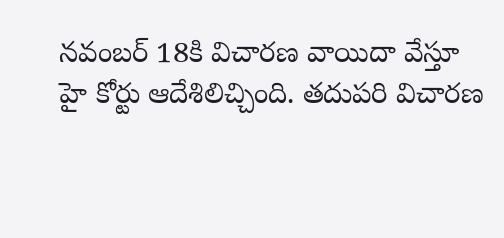నవంబర్ 18కి విచారణ వాయిదా వేస్తూ హై కోర్టు ఆదేశిలిచ్చింది. తదుపరి విచారణ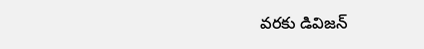వరకు డివిజన్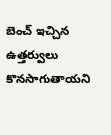బెంచ్ ఇచ్చిన ఉత్తర్వులు కొనసాగుతాయని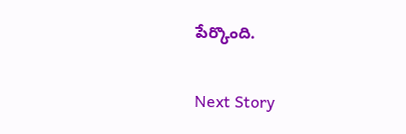పేర్కొంది.

Next Story